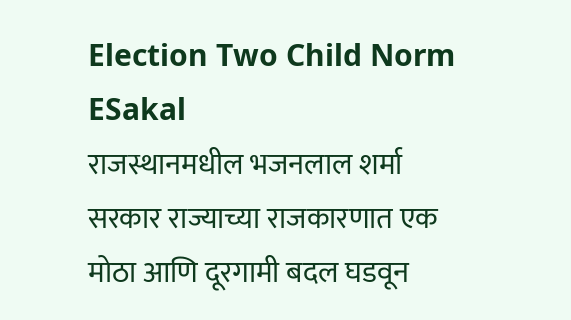Election Two Child Norm
ESakal
राजस्थानमधील भजनलाल शर्मा सरकार राज्याच्या राजकारणात एक मोठा आणि दूरगामी बदल घडवून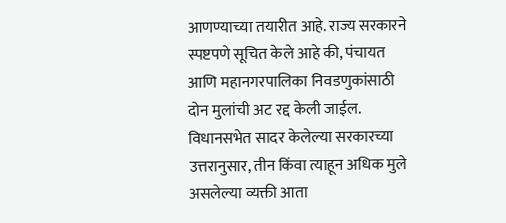आणण्याच्या तयारीत आहे. राज्य सरकारने स्पष्टपणे सूचित केले आहे की, पंचायत आणि महानगरपालिका निवडणुकांसाठी दोन मुलांची अट रद्द केली जाईल. विधानसभेत सादर केलेल्या सरकारच्या उत्तरानुसार, तीन किंवा त्याहून अधिक मुले असलेल्या व्यक्ती आता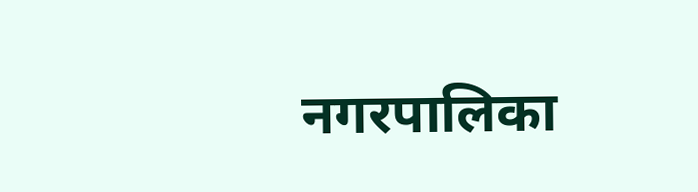नगरपालिका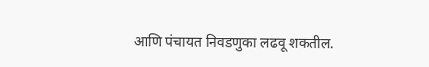आणि पंचायत निवडणुका लढवू शकतील.